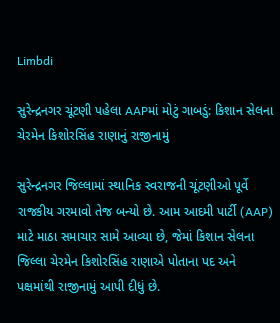Limbdi

સુરેન્દ્રનગર ચૂંટણી પહેલા AAPમાં મોટું ગાબડું: કિશાન સેલના ચેરમેન કિશોરસિંહ રાણાનું રાજીનામું

સુરેન્દ્રનગર જિલ્લામાં સ્થાનિક સ્વરાજની ચૂંટણીઓ પૂર્વે રાજકીય ગરમાવો તેજ બન્યો છે. આમ આદમી પાર્ટી (AAP) માટે માઠા સમાચાર સામે આવ્યા છે, જેમાં કિશાન સેલના જિલ્લા ચેરમેન કિશોરસિંહ રાણાએ પોતાના પદ અને પક્ષમાંથી રાજીનામું આપી દીધું છે.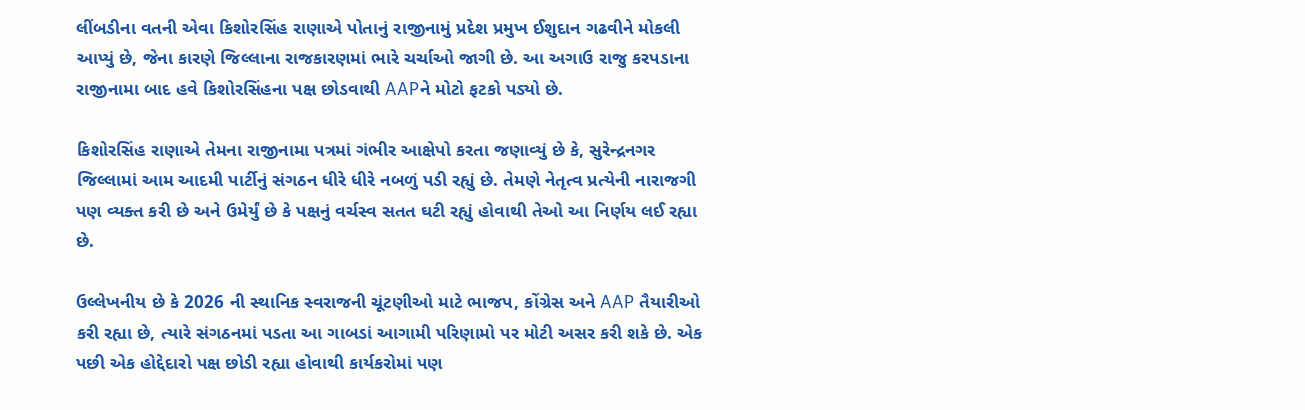લીંબડીના વતની એવા કિશોરસિંહ રાણાએ પોતાનું રાજીનામું પ્રદેશ પ્રમુખ ઈશુદાન ગઢવીને મોકલી આપ્યું છે, જેના કારણે જિલ્લાના રાજકારણમાં ભારે ચર્ચાઓ જાગી છે. આ અગાઉ રાજુ કરપડાના રાજીનામા બાદ હવે કિશોરસિંહના પક્ષ છોડવાથી AAPને મોટો ફટકો પડ્યો છે.

કિશોરસિંહ રાણાએ તેમના રાજીનામા પત્રમાં ગંભીર આક્ષેપો કરતા જણાવ્યું છે કે, સુરેન્દ્રનગર જિલ્લામાં આમ આદમી પાર્ટીનું સંગઠન ધીરે ધીરે નબળું પડી રહ્યું છે. તેમણે નેતૃત્વ પ્રત્યેની નારાજગી પણ વ્યક્ત કરી છે અને ઉમેર્યું છે કે પક્ષનું વર્ચસ્વ સતત ઘટી રહ્યું હોવાથી તેઓ આ નિર્ણય લઈ રહ્યા છે.

ઉલ્લેખનીય છે કે 2026 ની સ્થાનિક સ્વરાજની ચૂંટણીઓ માટે ભાજપ, કોંગ્રેસ અને AAP તૈયારીઓ કરી રહ્યા છે, ત્યારે સંગઠનમાં પડતા આ ગાબડાં આગામી પરિણામો પર મોટી અસર કરી શકે છે. એક પછી એક હોદ્દેદારો પક્ષ છોડી રહ્યા હોવાથી કાર્યકરોમાં પણ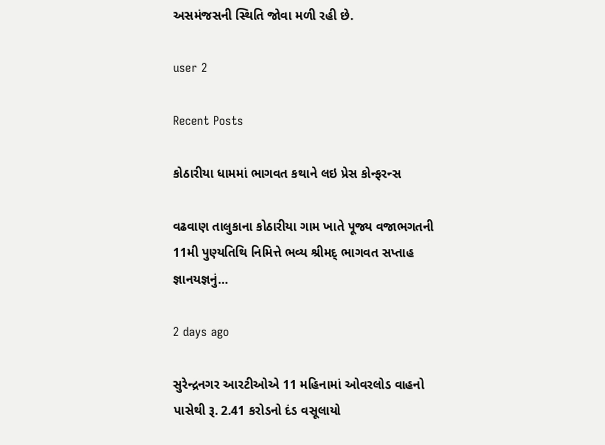અસમંજસની સ્થિતિ જોવા મળી રહી છે.

user 2

Recent Posts

કોઠારીયા ધામમાં ભાગવત કથાને લઇ પ્રેસ કોન્ફરન્સ

વઢવાણ તાલુકાના કોઠારીયા ગામ ખાતે પૂજ્ય વજાભગતની 11મી પુણ્યતિથિ નિમિત્તે ભવ્ય શ્રીમદ્ ભાગવત સપ્તાહ જ્ઞાનયજ્ઞનું…

2 days ago

સુરેન્દ્રનગર આરટીઓએ 11 મહિનામાં ઓવરલોડ વાહનો પાસેથી રૂ. 2.41 કરોડનો દંડ વસૂલાયો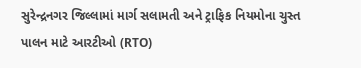સુરેન્દ્રનગર જિલ્લામાં માર્ગ સલામતી અને ટ્રાફિક નિયમોના ચુસ્ત પાલન માટે આરટીઓ (RTO)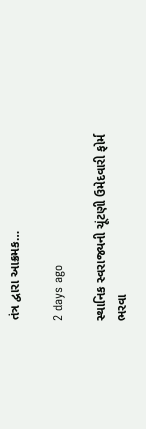તંત્ર દ્વારા આક્રમક…

2 days ago

સ્થાનિક સ્વરાજ્યની ચૂંટણી ઉમેદવારી ફોર્મ ભરવા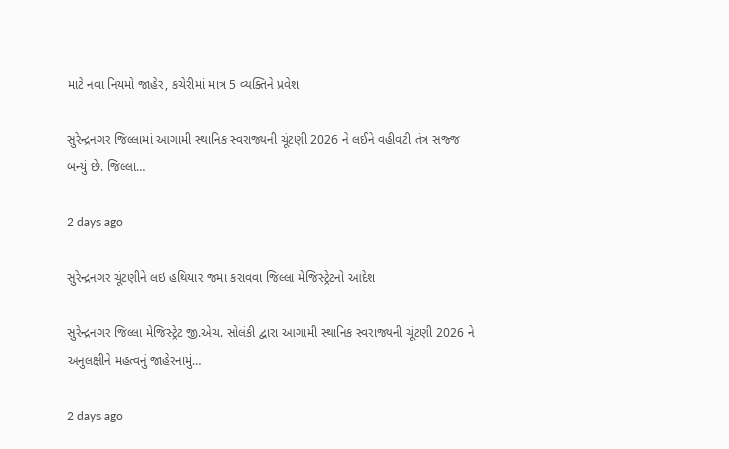માટે નવા નિયમો જાહેર, કચેરીમાં માત્ર 5 વ્યક્તિને પ્રવેશ

સુરેન્દ્રનગર જિલ્લામાં આગામી સ્થાનિક સ્વરાજ્યની ચૂંટણી 2026 ને લઈને વહીવટી તંત્ર સજ્જ બન્યું છે. જિલ્લા…

2 days ago

સુરેન્દ્રનગર ચૂંટણીને લઇ હથિયાર જમા કરાવવા જિલ્લા મેજિસ્ટ્રેટનો આદેશ

સુરેન્દ્રનગર જિલ્લા મેજિસ્ટ્રેટ જી.એચ. સોલંકી દ્વારા આગામી સ્થાનિક સ્વરાજ્યની ચૂંટણી 2026 ને અનુલક્ષીને મહત્વનું જાહેરનામું…

2 days ago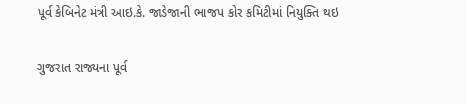પૂર્વ કેબિનેટ મંત્રી આઇ.કે. જાડેજાની ભાજપ કોર કમિટીમાં નિયુક્તિ થઇ

ગુજરાત રાજ્યના પૂર્વ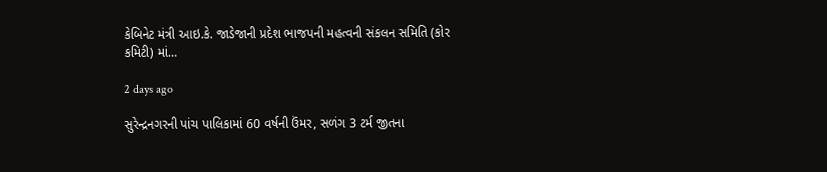કેબિનેટ મંત્રી આઇ.કે. જાડેજાની પ્રદેશ ભાજપની મહત્વની સંકલન સમિતિ (કોર કમિટી) માં…

2 days ago

સુરેન્દ્રનગરની પાંચ પાલિકામાં 60 વર્ષની ઉંમર, સળંગ 3 ટર્મ જીતના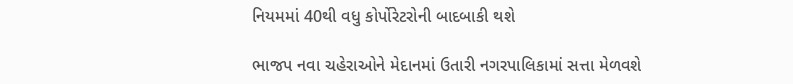નિયમમાં 40થી વધુ કોર્પોરેટરોની બાદબાકી થશે

ભાજપ નવા ચહેરાઓને મેદાનમાં ઉતારી નગરપાલિકામાં સત્તા મેળવશે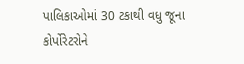પાલિકાઓમાં 30 ટકાથી વધુ જૂના કોર્પોરેટરોને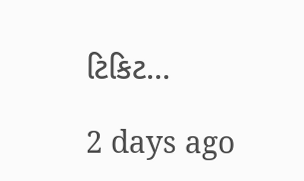ટિકિટ…

2 days ago